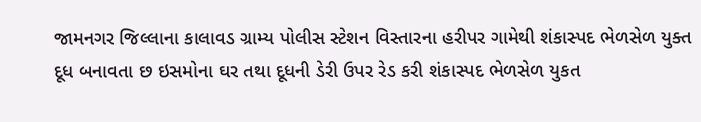જામનગર જિલ્લાના કાલાવડ ગ્રામ્ય પોલીસ સ્ટેશન વિસ્તારના હરીપર ગામેથી શંકાસ્પદ ભેળસેળ યુક્ત દૂધ બનાવતા છ ઇસમોના ઘર તથા દૂધની ડેરી ઉપર રેડ કરી શંકાસ્પદ ભેળસેળ યુકત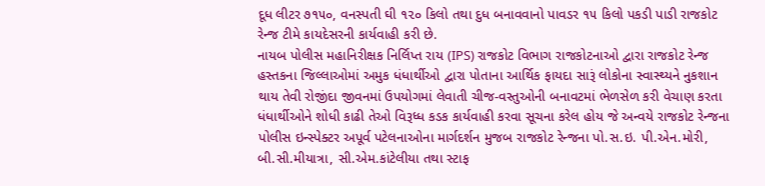દૂધ લીટર ૭૧૫૦, વનસ્પતી ઘી ૧૨૦ કિલો તથા દુધ બનાવવાનો પાવડર ૧૫ કિલો પકડી પાડી રાજકોટ રેન્જ ટીમે કાયદેસરની કાર્યવાહી કરી છે.
નાયબ પોલીસ મહાનિરીક્ષક નિર્લિપ્ત રાય (IPS) રાજકોટ વિભાગ રાજકોટનાઓ દ્વારા રાજકોટ રેન્જ હસ્તકના જિલ્લાઓમાં અમુક ધંધાર્થીઓ દ્વારા પોતાના આર્થિક ફાયદા સારૂં લોકોના સ્વાસ્થ્યને નુકશાન થાય તેવી રોજીંદા જીવનમાં ઉપયોગમાં લેવાતી ચીજ-વસ્તુઓની બનાવટમાં ભેળસેળ કરી વેચાણ કરતા ધંધાર્થીઓને શોધી કાઢી તેઓ વિરૂધ્ધ કડક કાર્યવાહી કરવા સૂચના કરેલ હોય જે અન્વયે રાજકોટ રેન્જના પોલીસ ઇન્સ્પેક્ટર અપૂર્વ પટેલનાઓના માર્ગદર્શન મુજબ રાજકોટ રેન્જના પો.સ.ઇ. પી.એન.મોરી, બી.સી.મીયાત્રા, સી.એમ.કાંટેલીયા તથા સ્ટાફ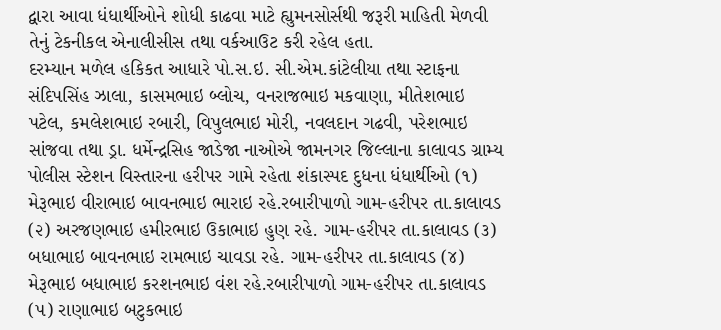દ્વારા આવા ધંધાર્થીઓને શોધી કાઢવા માટે હ્યુમનસોર્સથી જરૂરી માહિતી મેળવી તેનું ટેકનીકલ એનાલીસીસ તથા વર્કઆઉટ કરી રહેલ હતા.
દરમ્યાન મળેલ હકિકત આધારે પો.સ.ઇ. સી.એમ.કાંટેલીયા તથા સ્ટાફના સંદિપસિંહ ઝાલા, કાસમભાઇ બ્લોચ, વનરાજભાઇ મકવાણા, મીતેશભાઇ પટેલ, કમલેશભાઇ રબારી, વિપુલભાઇ મોરી, નવલદાન ગઢવી, પરેશભાઇ સાંજવા તથા ડ્રા. ધર્મેન્દ્રસિહ જાડેજા નાઓએ જામનગર જિલ્લાના કાલાવડ ગ્રામ્ય પોલીસ સ્ટેશન વિસ્તારના હરીપર ગામે રહેતા શંકાસ્પદ દુધના ધંધાર્થીઓ (૧) મેરૂભાઇ વીરાભાઇ બાવનભાઇ ભારાઇ રહે.રબારીપાળો ગામ-હરીપર તા.કાલાવડ (૨) અરજણભાઇ હમીરભાઇ ઉકાભાઇ હુણ રહે. ગામ-હરીપર તા.કાલાવડ (૩) બધાભાઇ બાવનભાઇ રામભાઇ ચાવડા રહે. ગામ-હરીપર તા.કાલાવડ (૪) મેરૂભાઇ બધાભાઇ કરશનભાઇ વંશ રહે.રબારીપાળો ગામ-હરીપર તા.કાલાવડ (૫) રાણાભાઇ બટુકભાઇ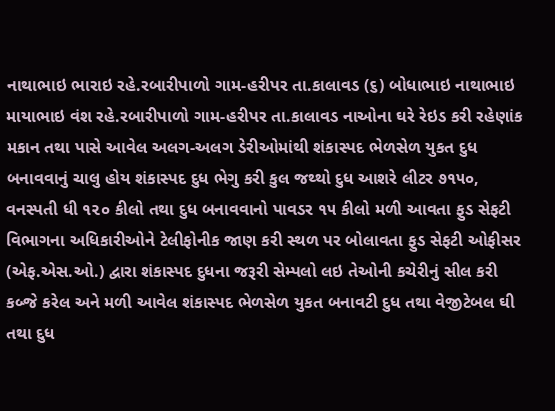નાથાભાઇ ભારાઇ રહે.રબારીપાળો ગામ-હરીપર તા.કાલાવડ (૬) બોધાભાઇ નાથાભાઇ માયાભાઇ વંશ રહે.રબારીપાળો ગામ-હરીપર તા.કાલાવડ નાઓના ઘરે રેઇડ કરી રહેણાંક મકાન તથા પાસે આવેલ અલગ-અલગ ડેરીઓમાંથી શંકાસ્પદ ભેળસેળ યુકત દુધ બનાવવાનું ચાલુ હોય શંકાસ્પદ દુધ ભેગુ કરી કુલ જથ્થો દુધ આશરે લીટર ૭૧૫૦, વનસ્પતી ધી ૧૨૦ કીલો તથા દુધ બનાવવાનો પાવડર ૧૫ કીલો મળી આવતા ફુડ સેફટી વિભાગના અધિકારીઓને ટેલીફોનીક જાણ કરી સ્થળ પર બોલાવતા ફુડ સેફટી ઓફીસર (એફ.એસ.ઓ.) દ્વારા શંકાસ્પદ દુધના જરૂરી સેમ્પલો લઇ તેઓની કચેરીનું સીલ કરી કબ્જે કરેલ અને મળી આવેલ શંકાસ્પદ ભેળસેળ યુકત બનાવટી દુધ તથા વેજીટેબલ ઘી તથા દુધ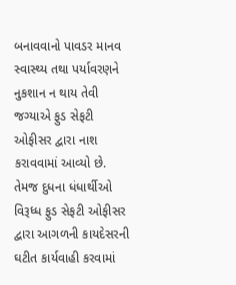બનાવવાનો પાવડર માનવ સ્વાસ્થ્ય તથા પર્યાવરણને નુકશાન ન થાય તેવી જગ્યાએ ફુડ સેફટી ઓફીસર દ્વારા નાશ કરાવવામાં આવ્યો છે. તેમજ દુધના ધંધાર્થીઓ વિરૂધ્ધ ફુડ સેફટી ઓફીસર દ્વારા આગળની કાયદેસરની ઘટીત કાર્યવાહી કરવામાં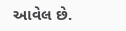આવેલ છે.